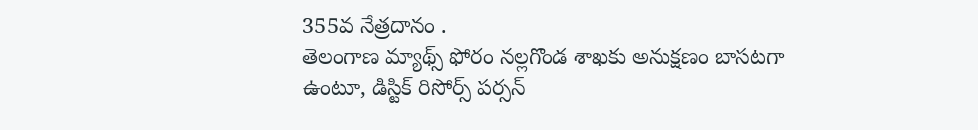355వ నేత్రదానం .
తెలంగాణ మ్యాథ్స్ ఫోరం నల్లగొండ శాఖకు అనుక్షణం బాసటగా ఉంటూ, డిస్టిక్ రిసోర్స్ పర్సన్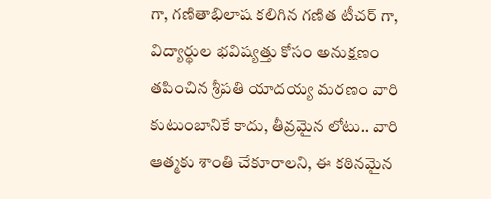గా, గణితాభిలాష కలిగిన గణిత టీచర్ గా, విద్యార్థుల భవిష్యత్తు కోసం అనుక్షణం తపించిన శ్రీపతి యాదయ్య మరణం వారి కుటుంబానికే కాదు, తీవ్రమైన లోటు.. వారి ఆత్మకు శాంతి చేకూరాలని, ఈ కఠినమైన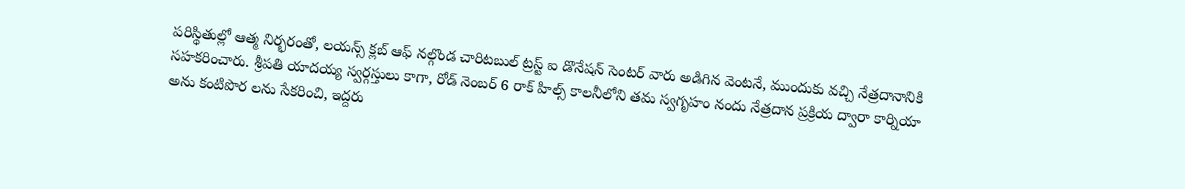పరిస్థితుల్లో ఆత్మ నిర్భరంతో, లయన్స్ క్లబ్ ఆఫ్ నల్గొండ చారిటబుల్ ట్రస్ట్ ఐ డొనేషన్ సెంటర్ వారు అడిగిన వెంటనే, ముందుకు వచ్చి నేత్రదానానికి సహకరించారు. శ్రీపతి యాదయ్య స్వర్గస్తులు కాగా, రోడ్ నెంబర్ 6 రాక్ హిల్స్ కాలనీలోని తమ స్వగృహం నందు నేత్రదాన ప్రక్రియ ద్వారా కార్నియా అను కంటిపొర లను సేకరించి, ఇద్దరు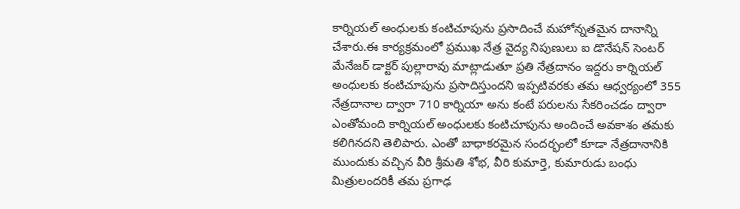కార్నియల్ అంధులకు కంటిచూపును ప్రసాదించే మహోన్నతమైన దానాన్ని చేశారు.ఈ కార్యక్రమంలో ప్రముఖ నేత్ర వైద్య నిపుణులు ఐ డొనేషన్ సెంటర్ మేనేజర్ డాక్టర్ పుల్లారావు మాట్లాడుతూ ప్రతి నేత్రదానం ఇద్దరు కార్నియల్ అంధులకు కంటిచూపును ప్రసాదిస్తుందని ఇప్పటివరకు తమ ఆధ్వర్యంలో 355 నేత్రదానాల ద్వారా 710 కార్నియా అను కంటే పరులను సేకరించడం ద్వారా ఎంతోమంది కార్నియల్ అంధులకు కంటిచూపును అందించే అవకాశం తమకు కలిగినదని తెలిపారు. ఎంతో బాధాకరమైన సందర్భంలో కూడా నేత్రదానానికి ముందుకు వచ్చిన వీరి శ్రీమతి శోభ, వీరి కుమార్తె, కుమారుడు బంధు మిత్రులందరికీ తమ ప్రగాఢ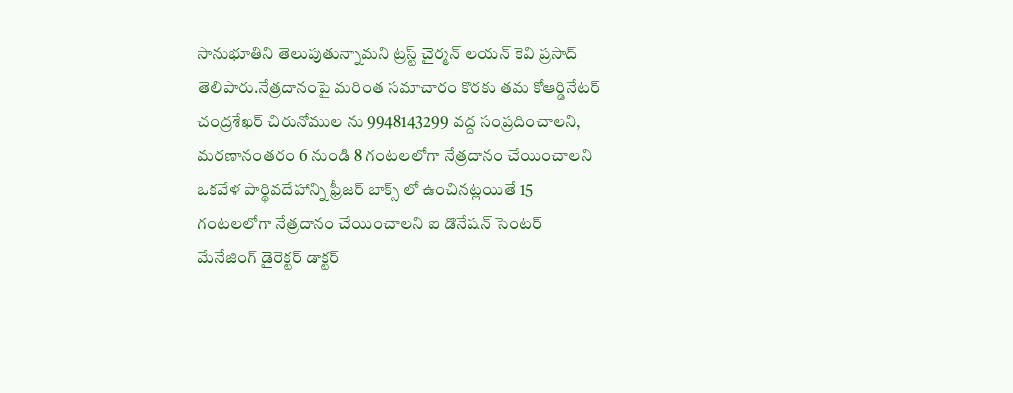సానుభూతిని తెలుపుతున్నామని ట్రస్ట్ చైర్మన్ లయన్ కెవి ప్రసాద్ తెలిపారు.నేత్రదానంపై మరింత సమాచారం కొరకు తమ కోఆర్డినేటర్ చంద్రశేఖర్ చిరునోముల ను 9948143299 వద్ద సంప్రదించాలని, మరణానంతరం 6 నుండి 8 గంటలలోగా నేత్రదానం చేయించాలని ఒకవేళ పార్థివదేహాన్ని ఫ్రీజర్ బాక్స్ లో ఉంచినట్లయితే 15 గంటలలోగా నేత్రదానం చేయించాలని ఐ డొనేషన్ సెంటర్ మేనేజింగ్ డైరెక్టర్ డాక్టర్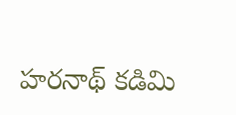హరనాథ్ కడిమి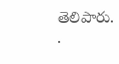తెలిపారు.
.